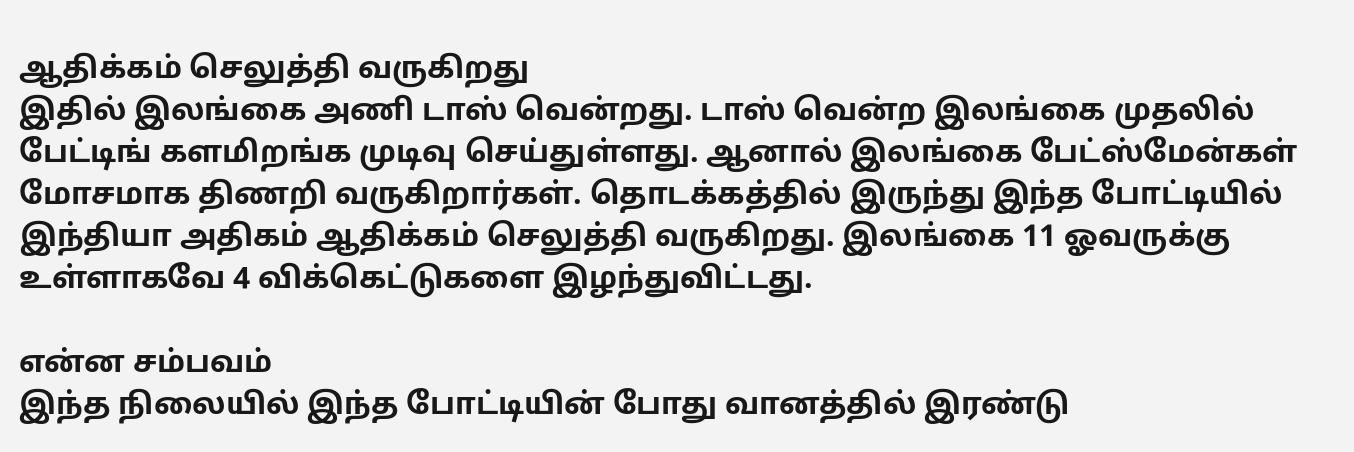ஆதிக்கம் செலுத்தி வருகிறது
இதில் இலங்கை அணி டாஸ் வென்றது. டாஸ் வென்ற இலங்கை முதலில் பேட்டிங் களமிறங்க முடிவு செய்துள்ளது. ஆனால் இலங்கை பேட்ஸ்மேன்கள் மோசமாக திணறி வருகிறார்கள். தொடக்கத்தில் இருந்து இந்த போட்டியில் இந்தியா அதிகம் ஆதிக்கம் செலுத்தி வருகிறது. இலங்கை 11 ஓவருக்கு உள்ளாகவே 4 விக்கெட்டுகளை இழந்துவிட்டது.

என்ன சம்பவம்
இந்த நிலையில் இந்த போட்டியின் போது வானத்தில் இரண்டு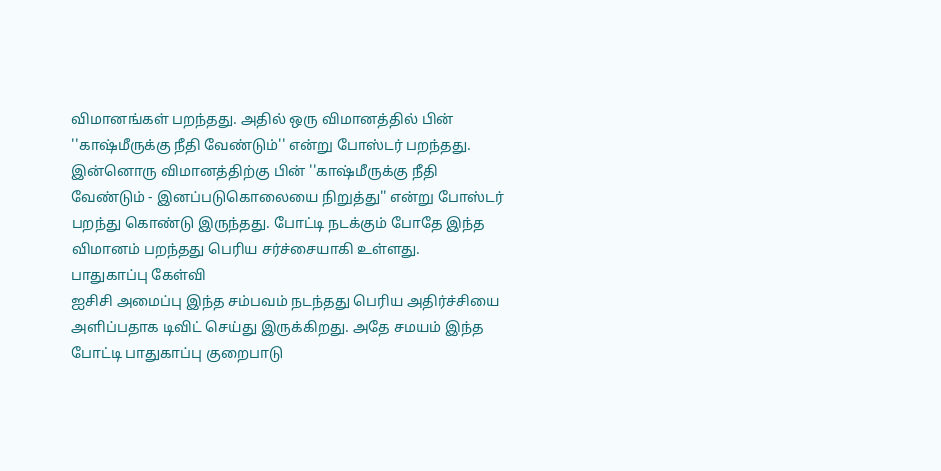விமானங்கள் பறந்தது. அதில் ஒரு விமானத்தில் பின் ''காஷ்மீருக்கு நீதி வேண்டும்'' என்று போஸ்டர் பறந்தது. இன்னொரு விமானத்திற்கு பின் ''காஷ்மீருக்கு நீதி வேண்டும் - இனப்படுகொலையை நிறுத்து'' என்று போஸ்டர் பறந்து கொண்டு இருந்தது. போட்டி நடக்கும் போதே இந்த விமானம் பறந்தது பெரிய சர்ச்சையாகி உள்ளது.
பாதுகாப்பு கேள்வி
ஐசிசி அமைப்பு இந்த சம்பவம் நடந்தது பெரிய அதிர்ச்சியை அளிப்பதாக டிவிட் செய்து இருக்கிறது. அதே சமயம் இந்த போட்டி பாதுகாப்பு குறைபாடு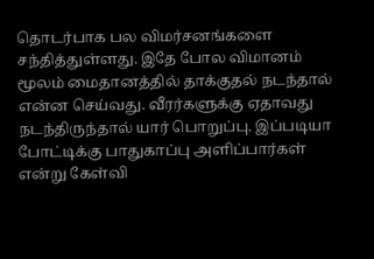தொடர்பாக பல விமர்சனங்களை சந்தித்துள்ளது. இதே போல விமானம் மூலம் மைதானத்தில் தாக்குதல் நடந்தால் என்ன செய்வது. வீரர்களுக்கு ஏதாவது நடந்திருந்தால் யார் பொறுப்பு. இப்படியா போட்டிக்கு பாதுகாப்பு அளிப்பார்கள் என்று கேள்வி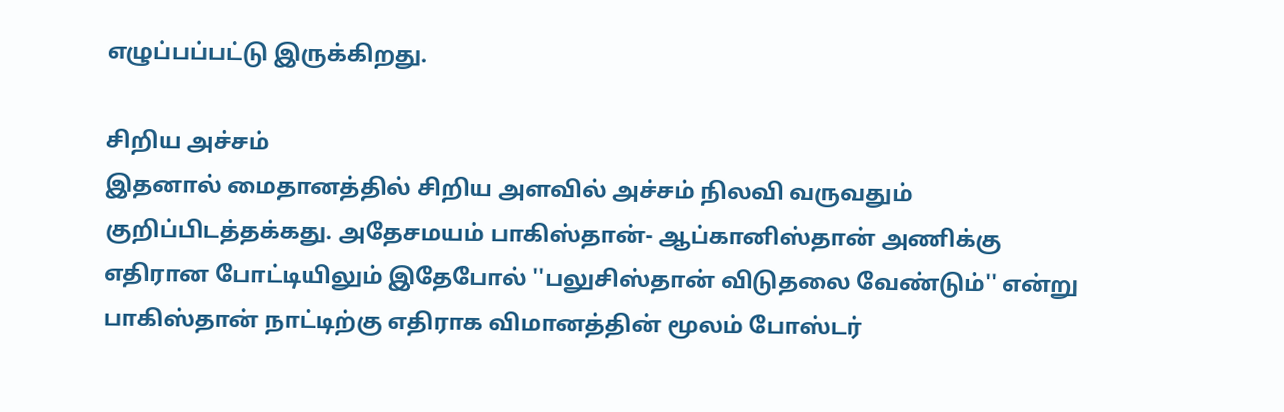எழுப்பப்பட்டு இருக்கிறது.

சிறிய அச்சம்
இதனால் மைதானத்தில் சிறிய அளவில் அச்சம் நிலவி வருவதும் குறிப்பிடத்தக்கது. அதேசமயம் பாகிஸ்தான்- ஆப்கானிஸ்தான் அணிக்கு எதிரான போட்டியிலும் இதேபோல் ''பலுசிஸ்தான் விடுதலை வேண்டும்'' என்று பாகிஸ்தான் நாட்டிற்கு எதிராக விமானத்தின் மூலம் போஸ்டர்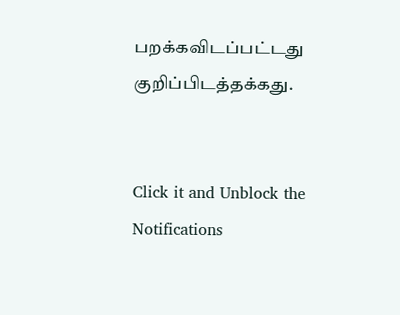பறக்கவிடப்பட்டது குறிப்பிடத்தக்கது.


Click it and Unblock the Notifications